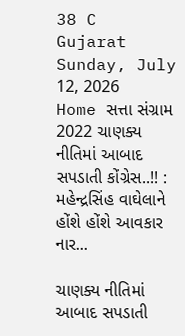38 C
Gujarat
Sunday, July 12, 2026
Home સત્તા સંગ્રામ 2022 ચાણક્ય નીતિમાં આબાદ સપડાતી કોંગ્રેસ..!! : મહેન્દ્રસિંહ વાઘેલાને હોંશે હોંશે આવકાર નાર...

ચાણક્ય નીતિમાં આબાદ સપડાતી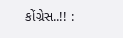કોંગ્રેસ..!! :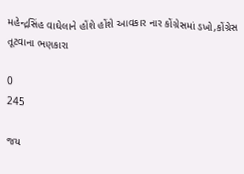મહેન્દ્રસિંહ વાઘેલાને હોંશે હોંશે આવકાર નાર કોંગ્રેસમાં ડખો,કોંગ્રેસ તૂટવાના ભણકારા

0
245

જય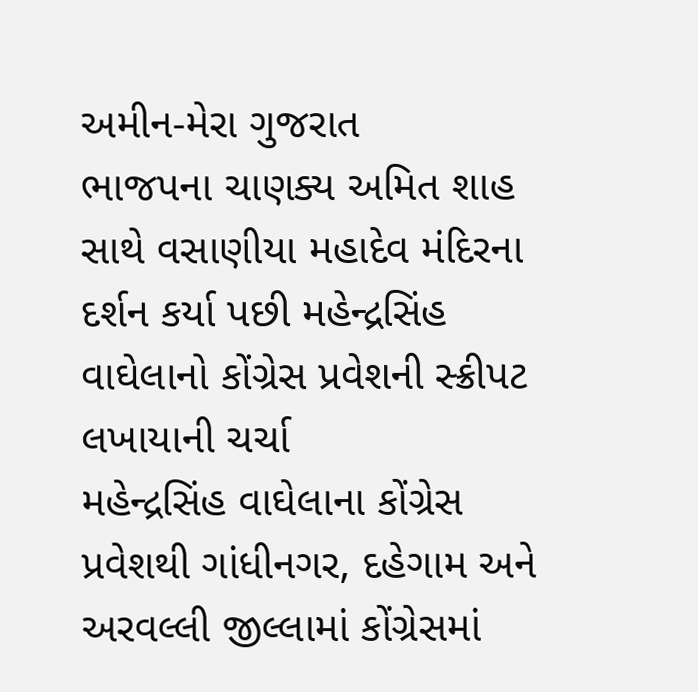અમીન-મેરા ગુજરાત
ભાજપના ચાણક્ય અમિત શાહ સાથે વસાણીયા મહાદેવ મંદિરના દર્શન કર્યા પછી મહેન્દ્રસિંહ વાઘેલાનો કોંગ્રેસ પ્રવેશની સ્ક્રીપટ લખાયાની ચર્ચા
મહેન્દ્રસિંહ વાઘેલાના કોંગ્રેસ પ્રવેશથી ગાંધીનગર, દહેગામ અને અરવલ્લી જીલ્લામાં કોંગ્રેસમાં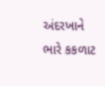અંદરખાને ભારે કકળાટ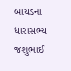બાયડના ધારાસભ્ય જશુભાઈ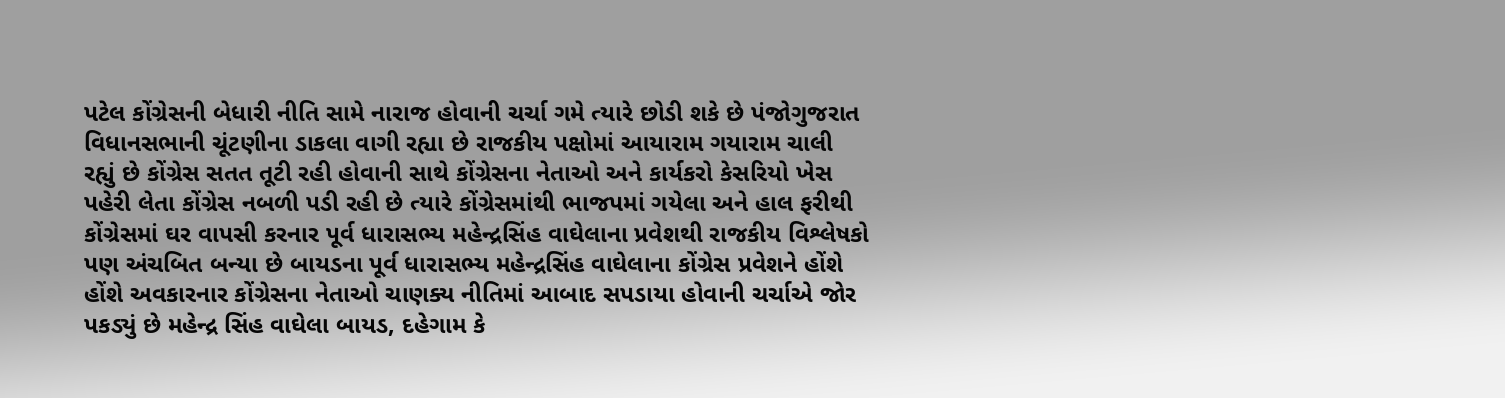પટેલ કોંગ્રેસની બેધારી નીતિ સામે નારાજ હોવાની ચર્ચા ગમે ત્યારે છોડી શકે છે પંજોગુજરાત વિધાનસભાની ચૂંટણીના ડાકલા વાગી રહ્યા છે રાજકીય પક્ષોમાં આયારામ ગયારામ ચાલી રહ્યું છે કોંગ્રેસ સતત તૂટી રહી હોવાની સાથે કોંગ્રેસના નેતાઓ અને કાર્યકરો કેસરિયો ખેસ પહેરી લેતા કોંગ્રેસ નબળી પડી રહી છે ત્યારે કોંગ્રેસમાંથી ભાજપમાં ગયેલા અને હાલ ફરીથી કોંગ્રેસમાં ઘર વાપસી કરનાર પૂર્વ ધારાસભ્ય મહેન્દ્રસિંહ વાઘેલાના પ્રવેશથી રાજકીય વિશ્લેષકો પણ અંચબિત બન્યા છે બાયડના પૂર્વ ધારાસભ્ય મહેન્દ્રસિંહ વાઘેલાના કોંગ્રેસ પ્રવેશને હોંશે હોંશે અવકારનાર કોંગ્રેસના નેતાઓ ચાણક્ય નીતિમાં આબાદ સપડાયા હોવાની ચર્ચાએ જોર પકડ્યું છે મહેન્દ્ર સિંહ વાઘેલા બાયડ, દહેગામ કે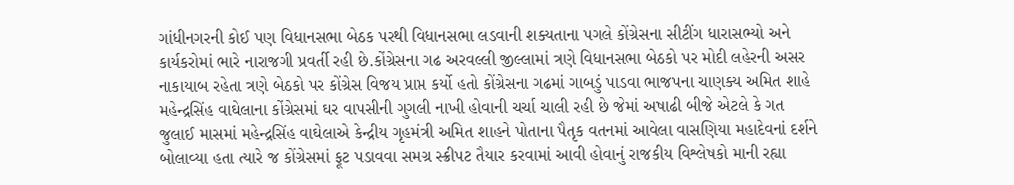ગાંધીનગરની કોઈ પણ વિધાનસભા બેઠક પરથી વિધાનસભા લડવાની શક્યતાના પગલે કોંગ્રેસના સીટીંગ ધારાસભ્યો અને કાર્યકરોમાં ભારે નારાજગી પ્રવર્તી રહી છે.કોંગ્રેસના ગઢ અરવલ્લી જીલ્લામાં ત્રણે વિધાનસભા બેઠકો પર મોદી લહેરની અસર નાકાયાબ રહેતા ત્રણે બેઠકો પર કોંગ્રેસ વિજય પ્રાપ્ત કર્યો હતો કોંગ્રેસના ગઢમાં ગાબડું પાડવા ભાજપના ચાણક્ય અમિત શાહે મહેન્દ્રસિંહ વાઘેલાના કોંગ્રેસમાં ઘર વાપસીની ગુગલી નાખી હોવાની ચર્ચા ચાલી રહી છે જેમાં અષાઢી બીજે એટલે કે ગત જુલાઈ માસમાં મહેન્દ્રસિંહ વાઘેલાએ કેન્દ્રીય ગૃહમંત્રી અમિત શાહને પોતાના પૈતૃક વતનમાં આવેલા વાસણિયા મહાદેવનાં દર્શને બોલાવ્યા હતા ત્યારે જ કોંગ્રેસમાં ફૂટ પડાવવા સમગ્ર સ્ક્રીપટ તૈયાર કરવામાં આવી હોવાનું રાજકીય વિશ્લેષકો માની રહ્યા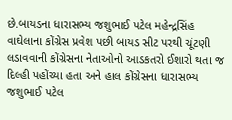છે.બાયડના ધારાસભ્ય જશુભાઈ પટેલ મહેન્દ્રસિંહ વાઘેલાના કોંગ્રેસ પ્રવેશ પછી બાયડ સીટ પરથી ચૂંટણી લડાવવાની કોંગ્રેસના નેતાઓનો આડકતરો ઈશારો થતા જ દિલ્હી પહોંચ્યા હતા અને હાલ કોંગ્રેસના ધારાસભ્ય જશુભાઈ પટેલ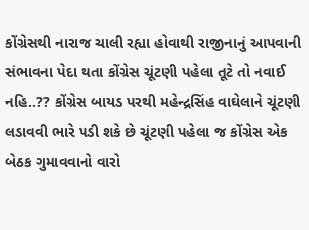કોંગ્રેસથી નારાજ ચાલી રહ્યા હોવાથી રાજીનાનું આપવાની સંભાવના પેદા થતા કોંગ્રેસ ચૂંટણી પહેલા તૂટે તો નવાઈ નહિ..?? કોંગ્રેસ બાયડ પરથી મહેન્દ્રસિંહ વાઘેલાને ચૂંટણી લડાવવી ભારે પડી શકે છે ચૂંટણી પહેલા જ કોંગ્રેસ એક બેઠક ગુમાવવાનો વારો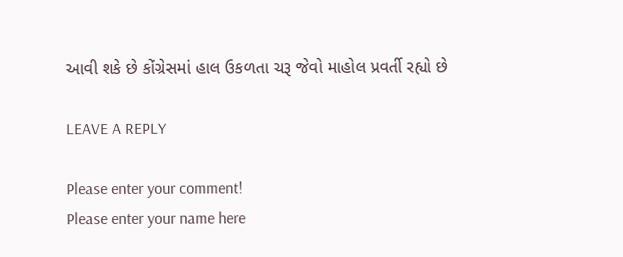આવી શકે છે કોંગ્રેસમાં હાલ ઉકળતા ચરૂ જેવો માહોલ પ્રવર્તી રહ્યો છે

LEAVE A REPLY

Please enter your comment!
Please enter your name here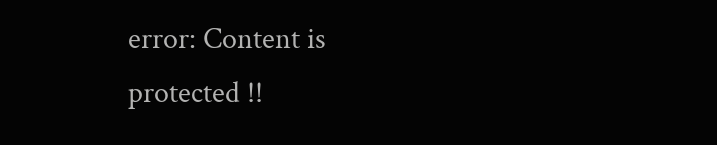error: Content is protected !!